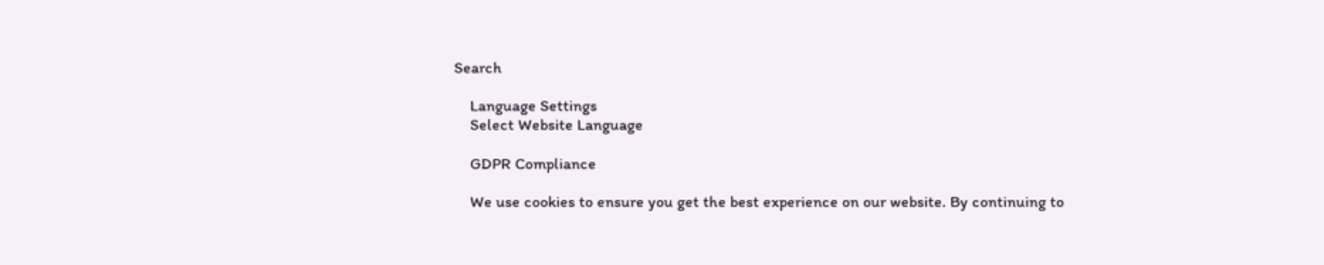Search

    Language Settings
    Select Website Language

    GDPR Compliance

    We use cookies to ensure you get the best experience on our website. By continuing to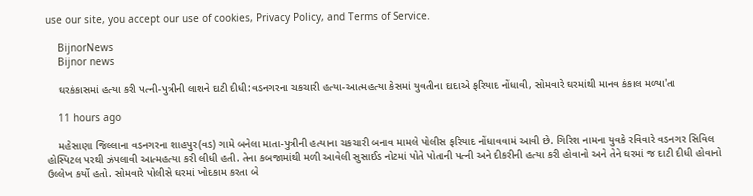use our site, you accept our use of cookies, Privacy Policy, and Terms of Service.

    BijnorNews
    Bijnor news

    ઘરકંકાસમાં હત્યા કરી પત્ની-પુત્રીની લાશને દાટી દીધી:વડનગરના ચકચારી હત્યા-આત્મહત્યા કેસમાં યુવતીના દાદાએ ફરિયાદ નોંધાવી, સોમવારે ઘરમાંથી માનવ કંકાલ મળ્યા'તા

    11 hours ago

    મહેસાણા જિલ્લાના વડનગરના શાહપુર(વડ) ગામે બનેલા માતા-પુત્રીની હત્યાના ચકચારી બનાવ મામલે પોલીસ ફરિયાદ નોંધાવવામં આવી છે. ગિરિશ નામના યુવકે રવિવારે વડનગર સિવિલ હોસ્પિટલ પરથી ઝંપલાવી આત્મહત્યા કરી લીધી હતી. તેના કબજામાંથી મળી આવેલી સુસાઈડ નોટમાં પોતે પોતાની પત્ની અને દીકરીની હત્યા કરી હોવાનો અને તેને ઘરમાં જ દાટી દીધી હોવાનો ઉલ્લેખ કર્યો હતો. સોમવારે પોલીસે ઘરમાં ખોદકામ કરતા બે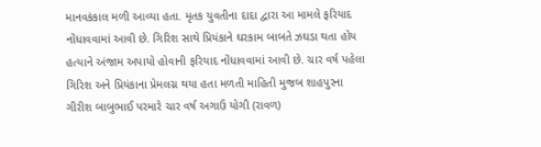માનવકંકાલ મળી આવ્યા હતા. મૃતક યુવતીના દાદા દ્વારા આ મામલે ફરિયાદ નોંધાવવામાં આવી છે. ગિરિશ સાથે પ્રિયંકાને ઘરકામ બાબતે ઝઘડા થતા હોય હત્યાને અંજામ અપાયો હોવાની ફરિયાદ નોંધાવવામાં આવી છે. ચાર વર્ષ પહેલા ગિરિશ અને પ્રિયંકાના પ્રેમલગ્ન થયા હતા મળતી માહિતી મુજબ શાહપુરના ગીરીશ બાબુભાઈ પરમારે ચાર વર્ષ અગાઉ યોગી (રાવળ)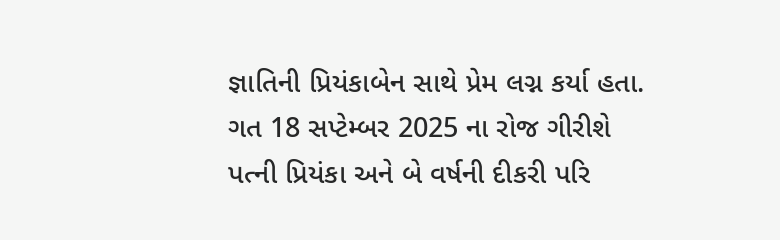જ્ઞાતિની પ્રિયંકાબેન સાથે પ્રેમ લગ્ન કર્યા હતા. ગત 18 સપ્ટેમ્બર 2025 ના રોજ ગીરીશે પત્ની પ્રિયંકા અને બે વર્ષની દીકરી પરિ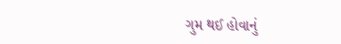ગુમ થઈ હોવાનું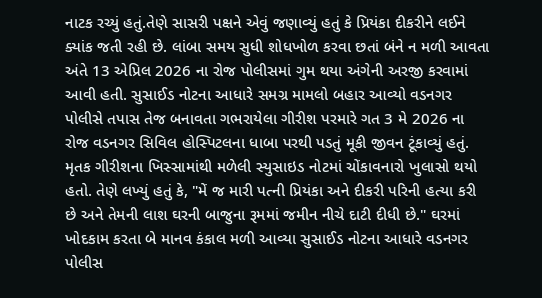નાટક રચ્યું હતું.તેણે સાસરી પક્ષને એવું જણાવ્યું હતું કે પ્રિયંકા દીકરીને લઈને ક્યાંક જતી રહી છે. લાંબા સમય સુધી શોધખોળ કરવા છતાં બંને ન મળી આવતા અંતે 13 એપ્રિલ 2026 ના રોજ પોલીસમાં ગુમ થયા અંગેની અરજી કરવામાં આવી હતી. સુસાઈડ નોટના આધારે સમગ્ર મામલો બહાર આવ્યો વડનગર પોલીસે તપાસ તેજ બનાવતા ગભરાયેલા ગીરીશ પરમારે ગત 3 મે 2026 ના રોજ વડનગર સિવિલ હોસ્પિટલના ધાબા પરથી પડતું મૂકી જીવન ટૂંકાવ્યું હતું. મૃતક ગીરીશના ખિસ્સામાંથી મળેલી સ્યુસાઇડ નોટમાં ચોંકાવનારો ખુલાસો થયો હતો. તેણે લખ્યું હતું કે, "મેં જ મારી પત્ની પ્રિયંકા અને દીકરી પરિની હત્યા કરી છે અને તેમની લાશ ઘરની બાજુના રૂમમાં જમીન નીચે દાટી દીધી છે." ઘરમાં ખોદકામ કરતા બે માનવ કંકાલ મળી આવ્યા સુસાઈડ નોટના આધારે વડનગર પોલીસ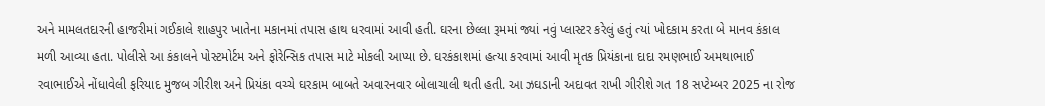અને મામલતદારની હાજરીમાં ગઈકાલે શાહપુર ખાતેના મકાનમાં તપાસ હાથ ધરવામાં આવી હતી. ઘરના છેલ્લા રૂમમાં જ્યાં નવું પ્લાસ્ટર કરેલું હતું ત્યાં ખોદકામ કરતા બે માનવ કંકાલ મળી આવ્યા હતા. પોલીસે આ કંકાલને પોસ્ટમોર્ટમ અને ફોરેન્સિક તપાસ માટે મોકલી આપ્યા છે. ઘરકંકાશમાં હત્યા કરવામાં આવી મૃતક પ્રિયંકાના દાદા રમણભાઈ અમથાભાઈ રવાભાઈએ નોંધાવેલી ફરિયાદ મુજબ ગીરીશ અને પ્રિયંકા વચ્ચે ઘરકામ બાબતે અવારનવાર બોલાચાલી થતી હતી. આ ઝઘડાની અદાવત રાખી ગીરીશે ગત 18 સપ્ટેમ્બર 2025 ના રોજ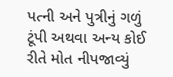પત્ની અને પુત્રીનું ગળું ટૂંપી અથવા અન્ય કોઈ રીતે મોત નીપજાવ્યું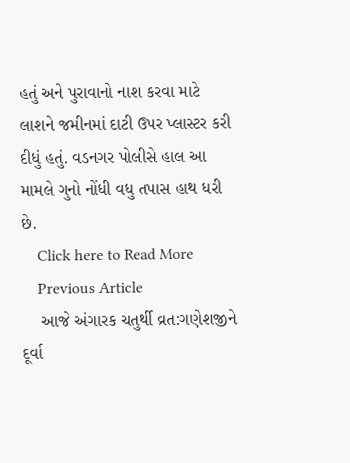હતું અને પુરાવાનો નાશ કરવા માટે લાશને જમીનમાં દાટી ઉપર પ્લાસ્ટર કરી દીધું હતું. વડનગર પોલીસે હાલ આ મામલે ગુનો નોંધી વધુ તપાસ હાથ ધરી છે.
    Click here to Read More
    Previous Article
    આજે અંગારક ચતુર્થી વ્રત:ગણેશજીને દૂર્વા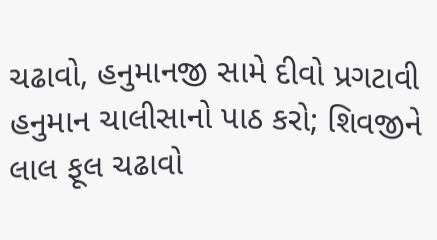ચઢાવો, હનુમાનજી સામે દીવો પ્રગટાવી હનુમાન ચાલીસાનો પાઠ કરો; શિવજીને લાલ ફૂલ ચઢાવો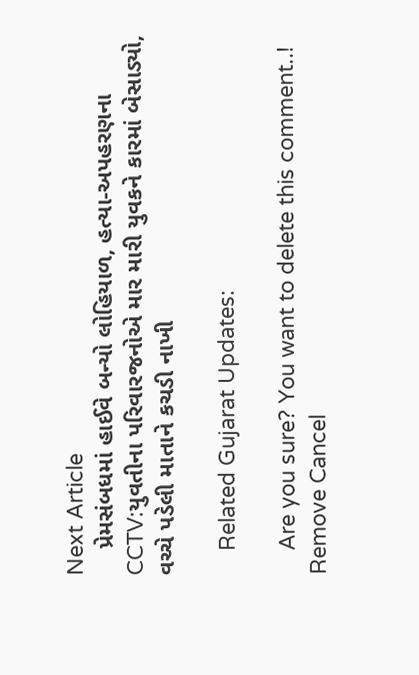Next Article
    પ્રેમસંબધમાં હાઈવે બન્યો લોહિયાળ, હત્યા-અપહરણના CCTV:યુવતીના પરિવારજનોએ માર મારી યુવકને કારમાં બેસાડ્યો, વચ્ચે પડેલી માતાને કચડી નાખી

    Related Gujarat Updates:

    Are you sure? You want to delete this comment..! Remove Cancel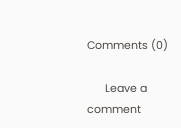Comments (0)

      Leave a comment